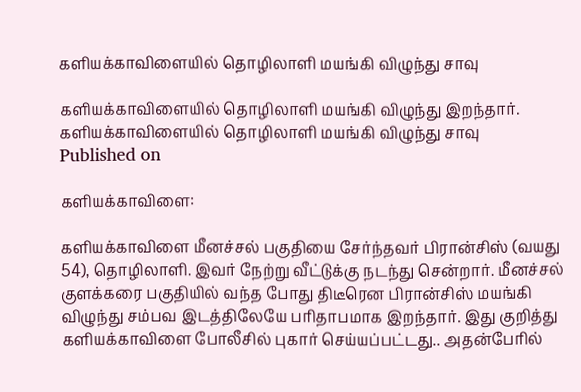களியக்காவிளையில் தொழிலாளி மயங்கி விழுந்து சாவு

களியக்காவிளையில் தொழிலாளி மயங்கி விழுந்து இறந்தார்.
களியக்காவிளையில் தொழிலாளி மயங்கி விழுந்து சாவு
Published on

களியக்காவிளை:

களியக்காவிளை மீனச்சல் பகுதியை சேர்ந்தவர் பிரான்சிஸ் (வயது 54), தொழிலாளி. இவர் நேற்று வீட்டுக்கு நடந்து சென்றார். மீனச்சல் குளக்கரை பகுதியில் வந்த போது திடீரென பிரான்சிஸ் மயங்கி விழுந்து சம்பவ இடத்திலேயே பரிதாபமாக இறந்தார். இது குறித்து களியக்காவிளை போலீசில் புகார் செய்யப்பட்டது.. அதன்பேரில்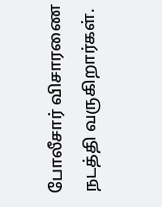போலீசார் விசாரணை நடத்தி வருகிறார்கள்.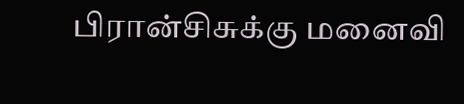பிரான்சிசுக்கு மனைவி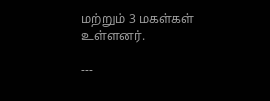மற்றும் 3 மகள்கள் உள்ளனர்.

---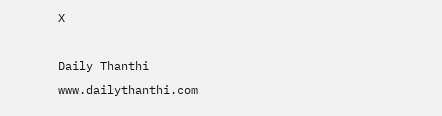X

Daily Thanthi
www.dailythanthi.com